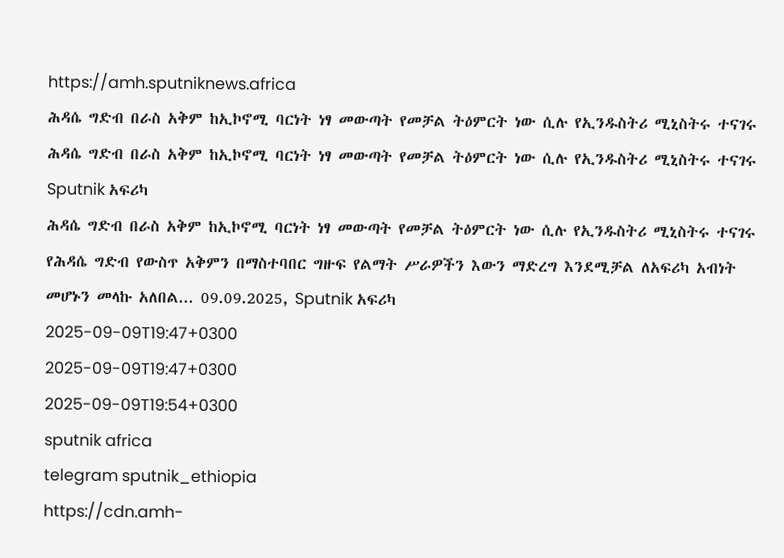https://amh.sputniknews.africa
ሕዳሴ ግድብ በራስ አቅም ከኢኮኖሚ ባርነት ነፃ መውጣት የመቻል ትዕምርት ነው ሲሉ የኢንዱስትሪ ሚኒስትሩ ተናገሩ
ሕዳሴ ግድብ በራስ አቅም ከኢኮኖሚ ባርነት ነፃ መውጣት የመቻል ትዕምርት ነው ሲሉ የኢንዱስትሪ ሚኒስትሩ ተናገሩ
Sputnik አፍሪካ
ሕዳሴ ግድብ በራስ አቅም ከኢኮኖሚ ባርነት ነፃ መውጣት የመቻል ትዕምርት ነው ሲሉ የኢንዱስትሪ ሚኒስትሩ ተናገሩ የሕዳሴ ግድብ የውስጥ አቅምን በማስተባበር ግዙፍ የልማት ሥራዎችን እውን ማድረግ እንደሚቻል ለአፍሪካ አብነት መሆኑን መላኩ አለበል... 09.09.2025, Sputnik አፍሪካ
2025-09-09T19:47+0300
2025-09-09T19:47+0300
2025-09-09T19:54+0300
sputnik africa
telegram sputnik_ethiopia
https://cdn.amh-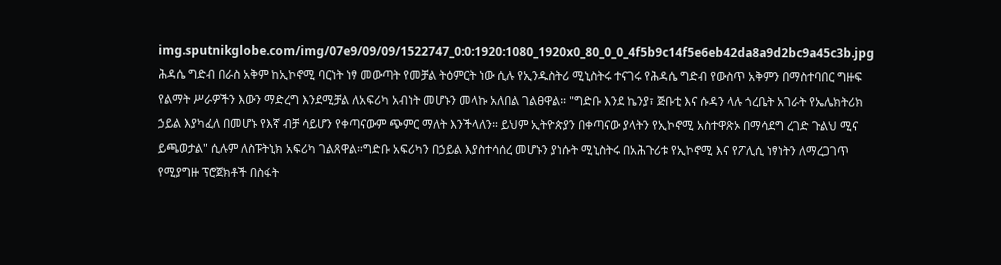img.sputnikglobe.com/img/07e9/09/09/1522747_0:0:1920:1080_1920x0_80_0_0_4f5b9c14f5e6eb42da8a9d2bc9a45c3b.jpg
ሕዳሴ ግድብ በራስ አቅም ከኢኮኖሚ ባርነት ነፃ መውጣት የመቻል ትዕምርት ነው ሲሉ የኢንዱስትሪ ሚኒስትሩ ተናገሩ የሕዳሴ ግድብ የውስጥ አቅምን በማስተባበር ግዙፍ የልማት ሥራዎችን እውን ማድረግ እንደሚቻል ለአፍሪካ አብነት መሆኑን መላኩ አለበል ገልፀዋል። "ግድቡ እንደ ኬንያ፣ ጅቡቲ እና ሱዳን ላሉ ጎረቤት አገራት የኤሌክትሪክ ኃይል እያካፈለ በመሆኑ የእኛ ብቻ ሳይሆን የቀጣናውም ጭምር ማለት እንችላለን። ይህም ኢትዮጵያን በቀጣናው ያላትን የኢኮኖሚ አስተዋጽኦ በማሳደግ ረገድ ጉልህ ሚና ይጫወታል" ሲሉም ለስፑትኒክ አፍሪካ ገልጸዋል።ግድቡ አፍሪካን በኃይል እያስተሳሰረ መሆኑን ያነሱት ሚኒስትሩ በአሕጉሪቱ የኢኮኖሚ እና የፖሊሲ ነፃነትን ለማረጋገጥ የሚያግዙ ፕሮጀክቶች በስፋት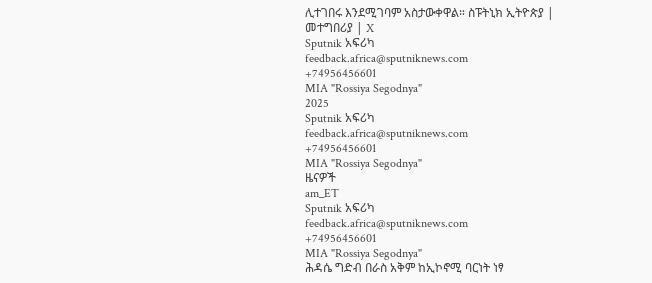ሊተገበሩ እንደሚገባም አስታውቀዋል። ስፑትኒክ ኢትዮጵያ | መተግበሪያ | X
Sputnik አፍሪካ
feedback.africa@sputniknews.com
+74956456601
MIA "Rossiya Segodnya"
2025
Sputnik አፍሪካ
feedback.africa@sputniknews.com
+74956456601
MIA "Rossiya Segodnya"
ዜናዎች
am_ET
Sputnik አፍሪካ
feedback.africa@sputniknews.com
+74956456601
MIA "Rossiya Segodnya"
ሕዳሴ ግድብ በራስ አቅም ከኢኮኖሚ ባርነት ነፃ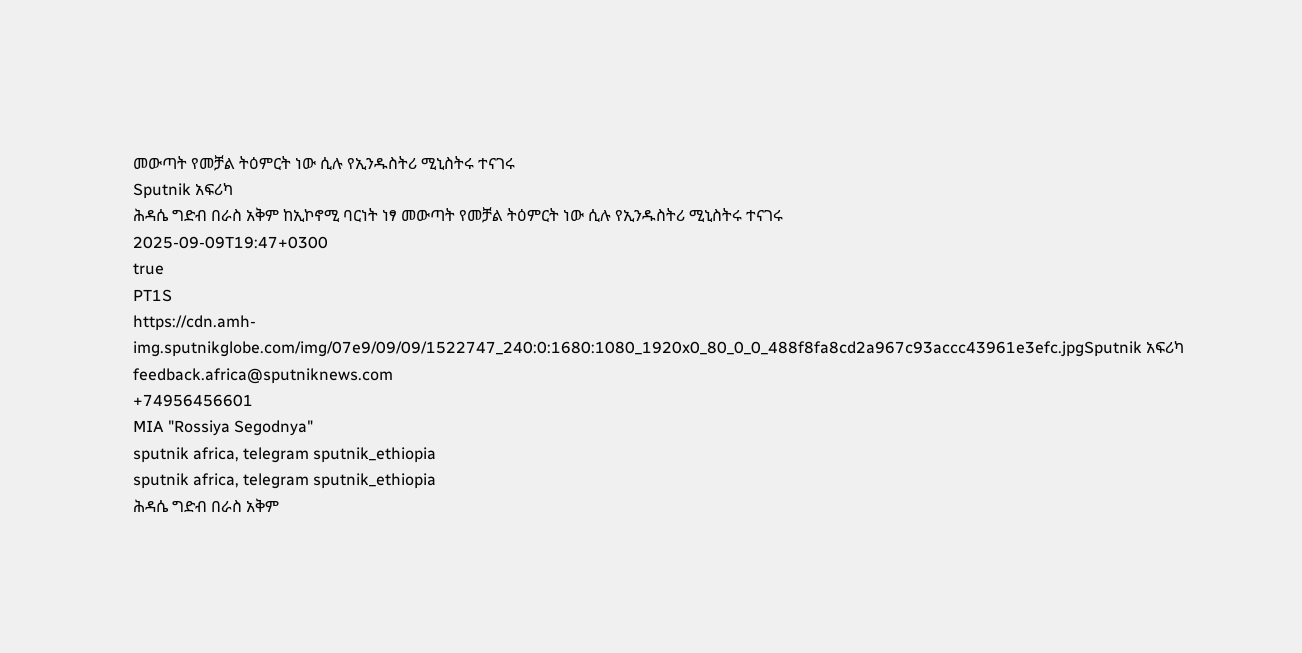መውጣት የመቻል ትዕምርት ነው ሲሉ የኢንዱስትሪ ሚኒስትሩ ተናገሩ
Sputnik አፍሪካ
ሕዳሴ ግድብ በራስ አቅም ከኢኮኖሚ ባርነት ነፃ መውጣት የመቻል ትዕምርት ነው ሲሉ የኢንዱስትሪ ሚኒስትሩ ተናገሩ
2025-09-09T19:47+0300
true
PT1S
https://cdn.amh-img.sputnikglobe.com/img/07e9/09/09/1522747_240:0:1680:1080_1920x0_80_0_0_488f8fa8cd2a967c93accc43961e3efc.jpgSputnik አፍሪካ
feedback.africa@sputniknews.com
+74956456601
MIA "Rossiya Segodnya"
sputnik africa, telegram sputnik_ethiopia
sputnik africa, telegram sputnik_ethiopia
ሕዳሴ ግድብ በራስ አቅም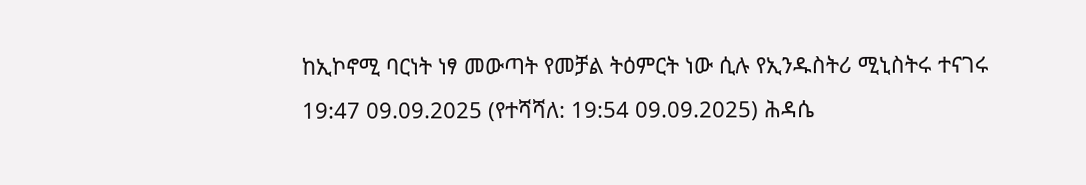ከኢኮኖሚ ባርነት ነፃ መውጣት የመቻል ትዕምርት ነው ሲሉ የኢንዱስትሪ ሚኒስትሩ ተናገሩ
19:47 09.09.2025 (የተሻሻለ: 19:54 09.09.2025) ሕዳሴ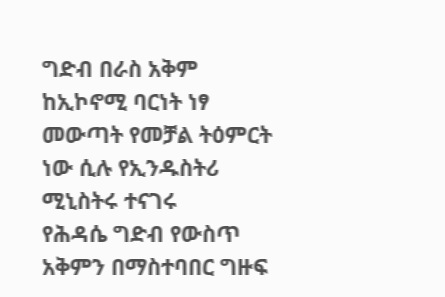ግድብ በራስ አቅም ከኢኮኖሚ ባርነት ነፃ መውጣት የመቻል ትዕምርት ነው ሲሉ የኢንዱስትሪ ሚኒስትሩ ተናገሩ
የሕዳሴ ግድብ የውስጥ አቅምን በማስተባበር ግዙፍ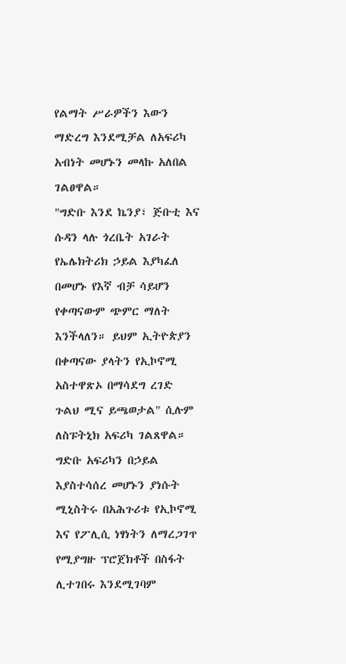የልማት ሥራዎችን እውን ማድረግ እንደሚቻል ለአፍሪካ አብነት መሆኑን መላኩ አለበል ገልፀዋል።
"ግድቡ እንደ ኬንያ፣ ጅቡቲ እና ሱዳን ላሉ ጎረቤት አገራት የኤሌክትሪክ ኃይል እያካፈለ በመሆኑ የእኛ ብቻ ሳይሆን የቀጣናውም ጭምር ማለት እንችላለን። ይህም ኢትዮጵያን በቀጣናው ያላትን የኢኮኖሚ አስተዋጽኦ በማሳደግ ረገድ ጉልህ ሚና ይጫወታል" ሲሉም ለስፑትኒክ አፍሪካ ገልጸዋል።
ግድቡ አፍሪካን በኃይል እያስተሳሰረ መሆኑን ያነሱት ሚኒስትሩ በአሕጉሪቱ የኢኮኖሚ እና የፖሊሲ ነፃነትን ለማረጋገጥ የሚያግዙ ፕሮጀክቶች በስፋት ሊተገበሩ እንደሚገባም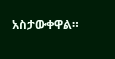አስታውቀዋል።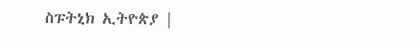ስፑትኒክ ኢትዮጵያ |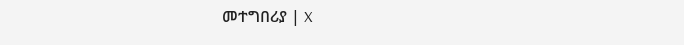መተግበሪያ | X